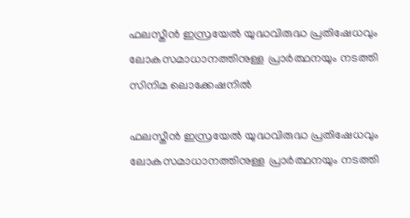ഫലസ്തീൻ ഇസ്രയേൽ യുദ്ധവിരുദ്ധ പ്രതിഷേധവും ലോകസമാധാനത്തിനുള്ള പ്രാർത്ഥനയും നടത്തി സിനിമ ലൊക്കേഷനിൽ

ഫലസ്തീൻ ഇസ്രയേൽ യുദ്ധവിരുദ്ധ പ്രതിഷേധവും ലോകസമാധാനത്തിനുള്ള പ്രാർത്ഥനയും നടത്തി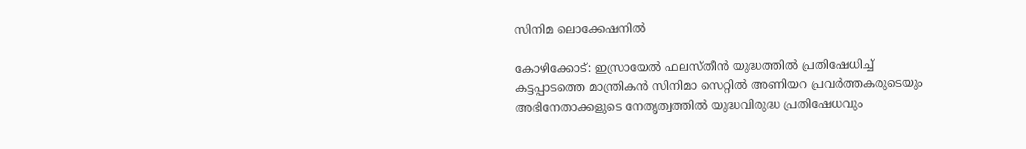സിനിമ ലൊക്കേഷനിൽ

കോഴിക്കോട്: ഇസ്രായേൽ ഫലസ്തീൻ യുദ്ധത്തിൽ പ്രതിഷേധിച്ച് കട്ടപ്പാടത്തെ മാന്ത്രികൻ സിനിമാ സെറ്റിൽ അണിയറ പ്രവർത്തകരുടെയും അഭിനേതാക്കളുടെ നേതൃത്വത്തിൽ യുദ്ധവിരുദ്ധ പ്രതിഷേധവും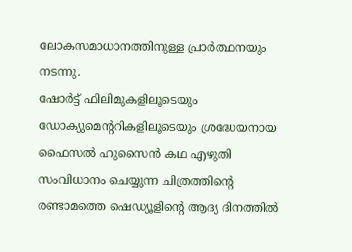ലോകസമാധാനത്തിനുള്ള പ്രാർത്ഥനയും നടന്നു.
ഷോർട്ട് ഫിലിമുകളിലൂടെയും ഡോക്യുമെന്ററികളിലൂടെയും ശ്രദ്ധേയനായ
ഫൈസൽ ഹുസൈൻ കഥ എഴുതി സംവിധാനം ചെയ്യുന്ന ചിത്രത്തിന്റെ രണ്ടാമത്തെ ഷെഡ്യൂളിന്റെ ആദ്യ ദിനത്തിൽ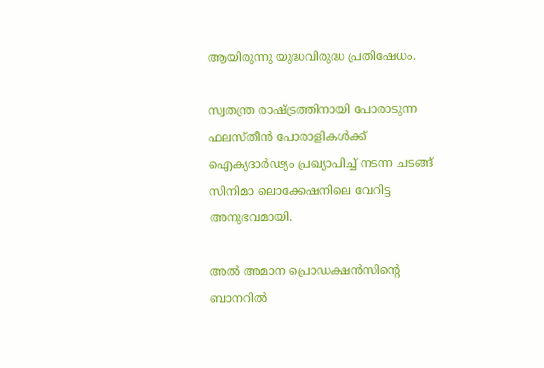ആയിരുന്നു യുദ്ധവിരുദ്ധ പ്രതിഷേധം.

സ്വതന്ത്ര രാഷ്ട്രത്തിനായി പോരാടുന്ന ഫലസ്തീൻ പോരാളികൾക്ക് ഐക്യദാർഢ്യം പ്രഖ്യാപിച്ച് നടന്ന ചടങ്ങ് സിനിമാ ലൊക്കേഷനിലെ വേറിട്ട അനുഭവമായി.

അൽ അമാന പ്രൊഡക്ഷൻസിന്റെ ബാനറിൽ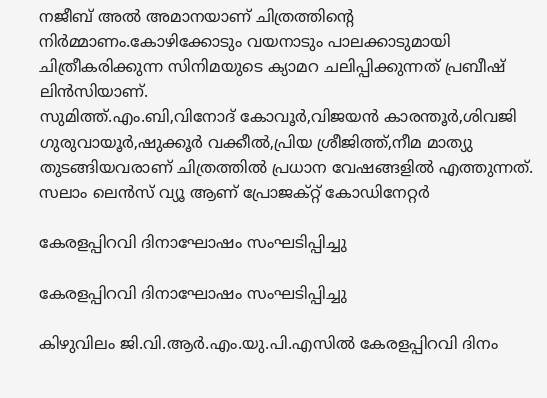നജീബ് അൽ അമാനയാണ് ചിത്രത്തിന്റെ നിർമ്മാണം.കോഴിക്കോടും വയനാടും പാലക്കാടുമായി ചിത്രീകരിക്കുന്ന സിനിമയുടെ ക്യാമറ ചലിപ്പിക്കുന്നത് പ്രബീഷ് ലിൻസിയാണ്.
സുമിത്ത്.എം.ബി,വിനോദ് കോവൂർ,വിജയൻ കാരന്തൂർ,ശിവജി ഗുരുവായൂർ,ഷുക്കൂർ വക്കീൽ,പ്രിയ ശ്രീജിത്ത്,നീമ മാത്യു തുടങ്ങിയവരാണ് ചിത്രത്തിൽ പ്രധാന വേഷങ്ങളിൽ എത്തുന്നത്. സലാം ലെൻസ് വ്യൂ ആണ് പ്രോജക്റ്റ് കോഡിനേറ്റർ

കേരളപ്പിറവി ദിനാഘോഷം സംഘടിപ്പിച്ചു

കേരളപ്പിറവി ദിനാഘോഷം സംഘടിപ്പിച്ചു

കിഴുവിലം ജി.വി.ആർ.എം.യു.പി.എസിൽ കേരളപ്പിറവി ദിനം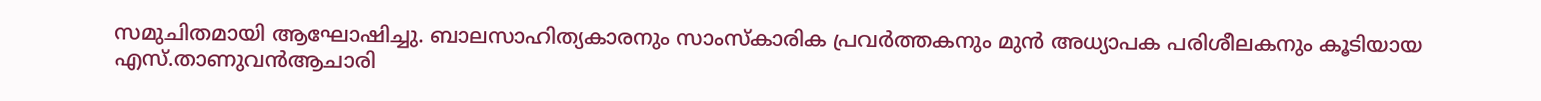സമുചിതമായി ആഘോഷിച്ചു. ബാലസാഹിത്യകാരനും സാംസ്കാരിക പ്രവർത്തകനും മുൻ അധ്യാപക പരിശീലകനും കൂടിയായ എസ്.താണുവൻആചാരി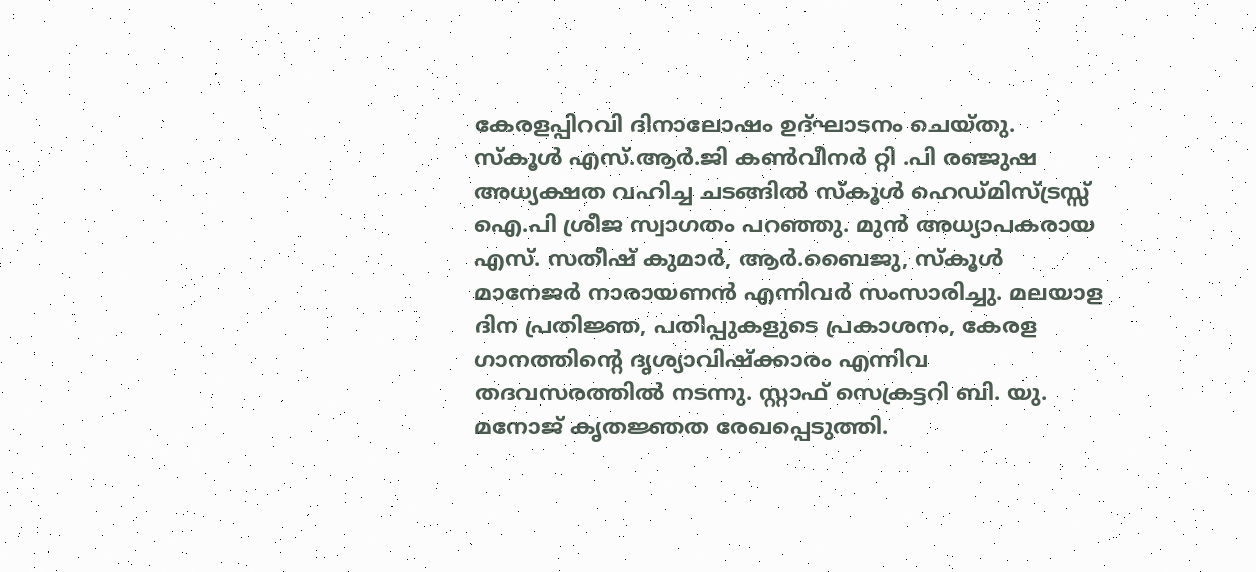കേരളപ്പിറവി ദിനാലോഷം ഉദ്ഘാടനം ചെയ്തു. സ്കൂൾ എസ്.ആർ.ജി കൺവീനർ റ്റി .പി രഞ്ജുഷ അധ്യക്ഷത വഹിച്ച ചടങ്ങിൽ സ്കൂൾ ഹെഡ്മിസ്ട്രസ്സ് ഐ.പി ശ്രീജ സ്വാഗതം പറഞ്ഞു. മുൻ അധ്യാപകരായ എസ്. സതീഷ് കുമാർ, ആർ.ബൈജു, സ്കൂൾ മാനേജർ നാരായണൻ എന്നിവർ സംസാരിച്ചു. മലയാള ദിന പ്രതിജ്ഞ, പതിപ്പുകളുടെ പ്രകാശനം, കേരള ഗാനത്തിൻ്റെ ദൃശ്യാവിഷ്ക്കാരം എന്നിവ തദവസരത്തിൽ നടന്നു. സ്റ്റാഫ് സെക്രട്ടറി ബി. യു. മനോജ് കൃതജ്ഞത രേഖപ്പെടുത്തി.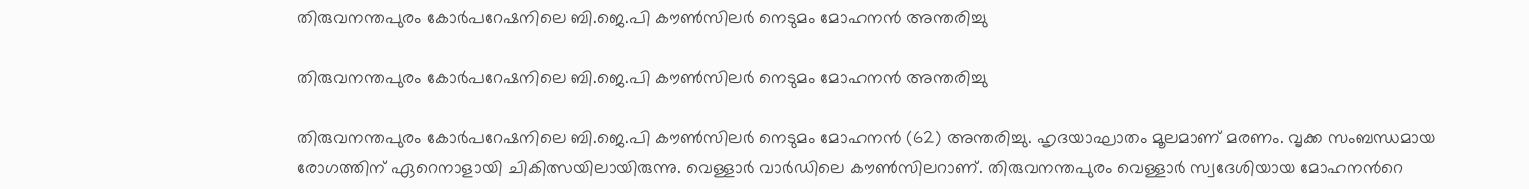തിരുവനന്തപുരം കോർപറേഷനിലെ ബി.ജെ.പി കൗൺസിലർ നെടുമം മോഹനൻ അന്തരിച്ചു

തിരുവനന്തപുരം കോർപറേഷനിലെ ബി.ജെ.പി കൗൺസിലർ നെടുമം മോഹനൻ അന്തരിച്ചു

തിരുവനന്തപുരം കോർപറേഷനിലെ ബി.ജെ.പി കൗൺസിലർ നെടുമം മോഹനൻ (62) അന്തരിച്ചു. ഹൃദയാഘാതം മൂലമാണ് മരണം. വൃക്ക സംബന്ധമായ രോഗത്തിന് ഏറെനാളായി ചികിത്സയിലായിരുന്നു. വെള്ളാർ വാർഡിലെ കൗൺസിലറാണ്. തിരുവനന്തപുരം വെള്ളാർ സ്വദേശിയായ മോഹനന്‍റെ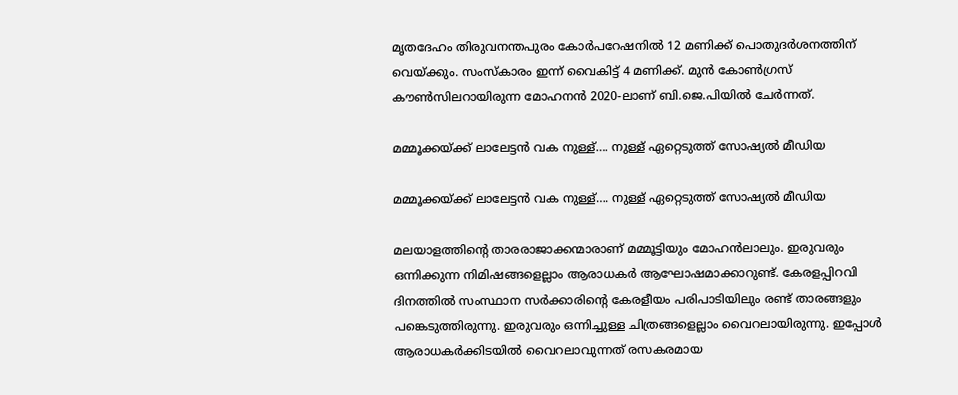മൃതദേഹം തിരുവനന്തപുരം കോർപറേഷനിൽ 12 മണിക്ക് പൊതുദർശനത്തിന് വെയ്ക്കും. സംസ്കാരം ഇന്ന് വൈകിട്ട് 4 മണിക്ക്. മുൻ കോൺഗ്രസ് കൗൺസിലറായിരുന്ന മോഹനൻ 2020-ലാണ് ബി.ജെ.പിയിൽ ചേർന്നത്.

മമ്മൂക്കയ്ക്ക് ലാലേട്ടൻ വക നുള്ള്…. നുള്ള് ഏറ്റെടുത്ത് സോഷ്യൽ മീഡിയ

മമ്മൂക്കയ്ക്ക് ലാലേട്ടൻ വക നുള്ള്…. നുള്ള് ഏറ്റെടുത്ത് സോഷ്യൽ മീഡിയ

മലയാളത്തിന്റെ താരരാജാക്കന്മാരാണ് മമ്മൂട്ടിയും മോഹൻലാലും. ഇരുവരും ഒന്നിക്കുന്ന നിമിഷങ്ങളെല്ലാം ആരാധകർ ആഘോഷമാക്കാറുണ്ട്. കേരളപ്പിറവി ദിനത്തിൽ സംസ്ഥാന സർക്കാരിന്റെ കേരളീയം പരിപാടിയിലും രണ്ട് താരങ്ങളും പങ്കെടുത്തിരുന്നു. ഇരുവരും ഒന്നിച്ചുള്ള ചിത്രങ്ങളെല്ലാം വൈറലായിരുന്നു. ഇപ്പോൾ ആരാധകർക്കിടയിൽ വൈറലാവുന്നത് രസകരമായ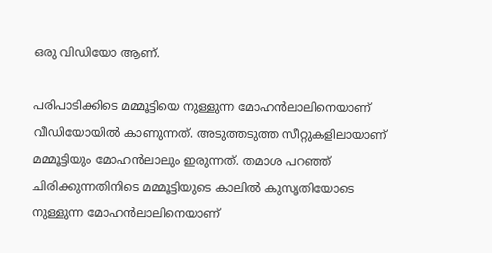ഒരു വിഡിയോ ആണ്.

പരിപാടിക്കിടെ മമ്മൂട്ടിയെ നുള്ളുന്ന മോഹൻലാലിനെയാണ് വീഡിയോയിൽ കാണുന്നത്. അടുത്തടുത്ത സീറ്റുകളിലായാണ് മമ്മൂട്ടിയും മോഹൻലാലും ഇരുന്നത്. തമാശ പറഞ്ഞ് ചിരിക്കുന്നതിനിടെ മമ്മൂട്ടിയുടെ കാലിൽ കുസൃതിയോടെ നുള്ളുന്ന മോഹൻലാലിനെയാണ്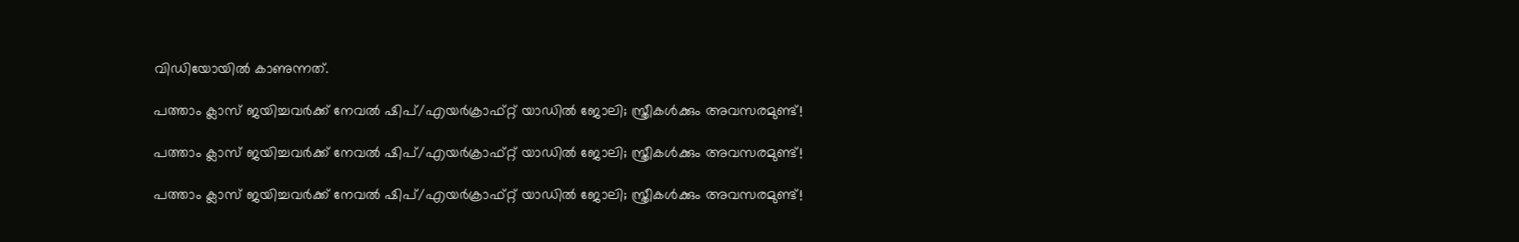വിഡിയോയിൽ കാണുന്നത്.

പത്താം ക്ലാസ് ജയിച്ചവർക്ക് നേവൽ ഷിപ്/എയർക്രാഫ്റ്റ് യാഡിൽ ജോലി; സ്ത്രീകൾക്കും അവസരമുണ്ട്!

പത്താം ക്ലാസ് ജയിച്ചവർക്ക് നേവൽ ഷിപ്/എയർക്രാഫ്റ്റ് യാഡിൽ ജോലി; സ്ത്രീകൾക്കും അവസരമുണ്ട്!

പത്താം ക്ലാസ് ജയിച്ചവർക്ക് നേവൽ ഷിപ്/എയർക്രാഫ്റ്റ് യാഡിൽ ജോലി; സ്ത്രീകൾക്കും അവസരമുണ്ട്!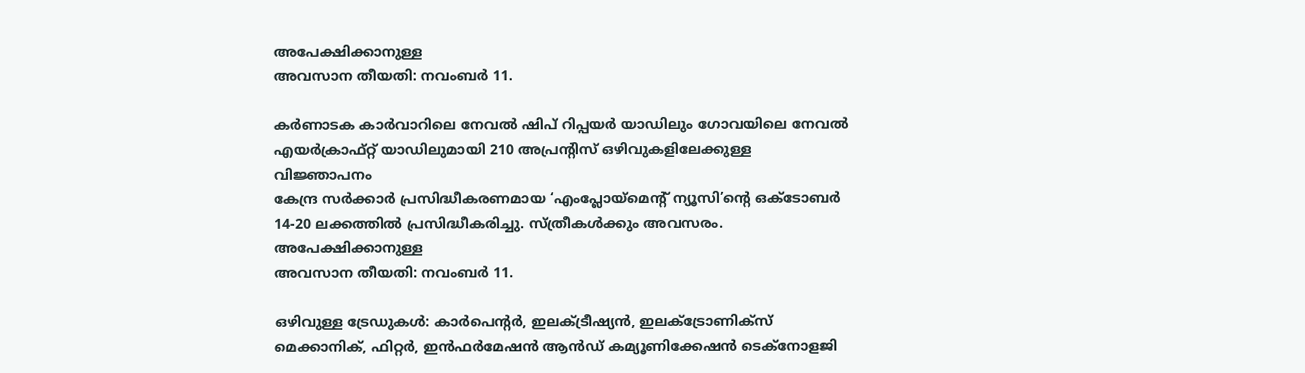അപേക്ഷിക്കാനുള്ള
അവസാന തീയതി: നവംബർ 11.

കർണാടക കാർവാറിലെ നേവൽ ഷിപ് റിപ്പയർ യാഡിലും ഗോവയിലെ നേവൽ
എയർക്രാഫ്റ്റ് യാഡിലുമായി 210 അപ്രന്റിസ് ഒഴിവുകളിലേക്കുള്ള വിജ്ഞാപനം
കേന്ദ്ര സർക്കാർ പ്രസിദ്ധീകരണമായ ‘എംപ്ലോയ്മെന്റ് ന്യൂസി’ന്റെ ഒക്ടോബർ
14-20 ലക്കത്തിൽ പ്രസിദ്ധീകരിച്ചു. സ്ത്രീകൾക്കും അവസരം. അപേക്ഷിക്കാനുള്ള
അവസാന തീയതി: നവംബർ 11.

ഒഴിവുള്ള ട്രേഡുകൾ: കാർപെന്റർ, ഇലക്ട്രീഷ്യൻ, ഇലക്ട്രോണിക്സ്
മെക്കാനിക്, ഫിറ്റർ, ഇൻഫർമേഷൻ ആൻഡ് കമ്യൂണിക്കേഷൻ ടെക്നോളജി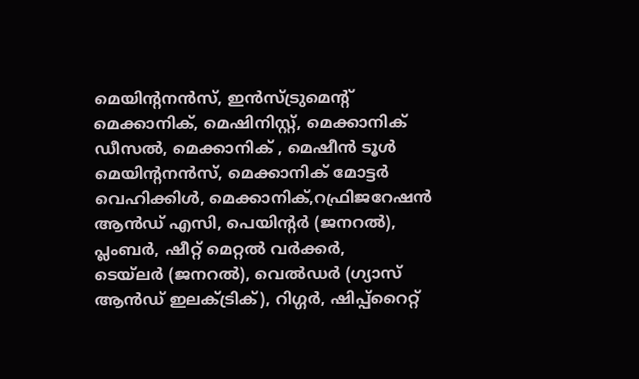മെയിന്റനൻസ്, ഇൻസ്ട്രുമെന്റ് മെക്കാനിക്, മെഷിനിസ്റ്റ്, മെക്കാനിക് ഡീസൽ, മെക്കാനിക് , മെഷീൻ ടൂൾ മെയിന്റനൻസ്, മെക്കാനിക് മോട്ടർ വെഹിക്കിൾ, മെക്കാനിക്,റഫ്രിജറേഷൻ ആൻഡ് എസി, പെയിന്റർ (ജനറൽ), പ്ലംബർ, ഷീറ്റ് മെറ്റൽ വർക്കർ,
ടെയ്‌ലർ (ജനറൽ), വെൽഡർ (ഗ്യാസ് ആൻഡ് ഇലക്ട്രിക്), റിഗ്ഗർ, ഷിപ്പ്‌റൈറ്റ്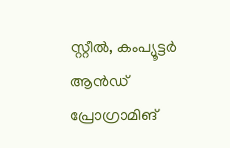സ്റ്റീൽ, കംപ്യൂട്ടർ ആൻഡ് പ്രോഗ്രാമിങ്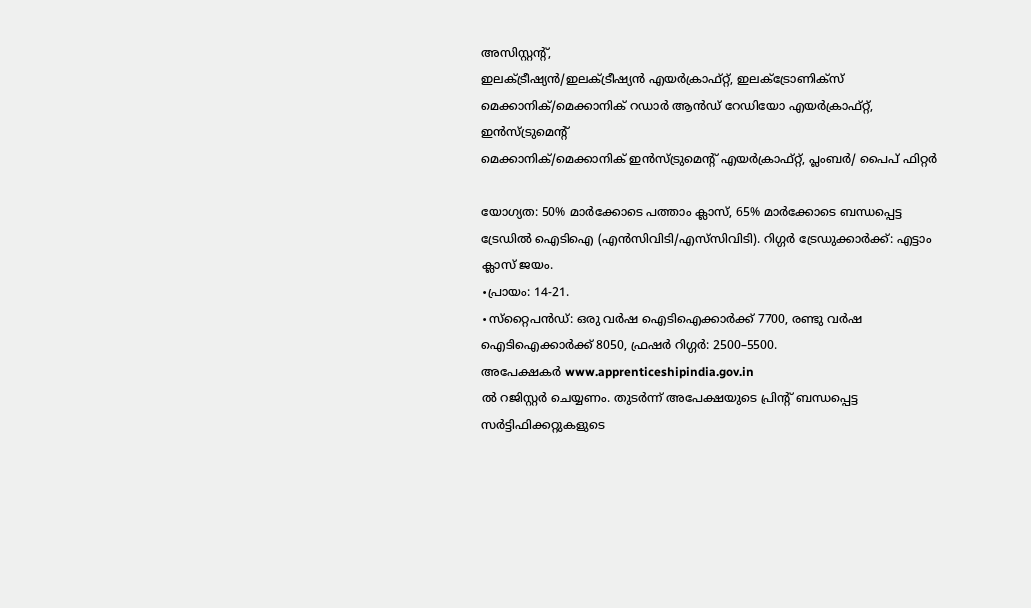അസിസ്റ്റന്റ്,
ഇലക്ട്രീഷ്യൻ/ഇലക്ട്രീഷ്യൻ എയർക്രാഫ്റ്റ്, ഇലക്ട്രോണിക്സ്
മെക്കാനിക്/മെക്കാനിക് റഡാർ ആൻഡ് റേഡിയോ എയർക്രാഫ്റ്റ്, ഇൻസ്ട്രുമെന്റ്
മെക്കാനിക്/മെക്കാനിക് ഇൻസ്ട്രുമെന്റ് എയർക്രാഫ്റ്റ്, പ്ലംബർ/ പൈപ് ഫിറ്റർ

യോഗ്യത: 50% മാർക്കോടെ പത്താം ക്ലാസ്, 65% മാർക്കോടെ ബന്ധപ്പെട്ട
ട്രേഡിൽ ഐടിഐ (എൻസിവിടി/എസ്‌സിവിടി). റിഗ്ഗർ ട്രേഡുക്കാർക്ക്: എട്ടാം
ക്ലാസ് ജയം.
∙പ്രായം: 14-21.
∙സ്‌റ്റൈപൻഡ്: ഒരു വർഷ ഐടിഐക്കാർക്ക് 7700, രണ്ടു വർഷ ഐടിഐക്കാർക്ക് 8050, ഫ്രഷർ റിഗ്ഗർ: 2500–5500.
അപേക്ഷകർ www.apprenticeshipindia.gov.in
ൽ റജിസ്റ്റർ ചെയ്യണം. തുടർന്ന് അപേക്ഷയുടെ പ്രിന്റ് ബന്ധപ്പെട്ട
സർട്ടിഫിക്കറ്റുകളുടെ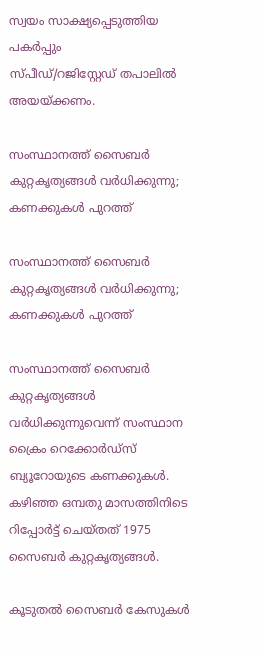സ്വയം സാക്ഷ്യപ്പെടുത്തിയ പകർപ്പും
സ്പീഡ്/റജിസ്റ്റേഡ് തപാലിൽ അയയ്ക്കണം.

സംസ്ഥാനത്ത് സൈബർ കുറ്റകൃത്യങ്ങൾ വർധിക്കുന്നു; കണക്കുകൾ പുറത്ത്

സംസ്ഥാനത്ത് സൈബർ കുറ്റകൃത്യങ്ങൾ വർധിക്കുന്നു; കണക്കുകൾ പുറത്ത്

സംസ്ഥാനത്ത് സൈബർ കുറ്റകൃത്യങ്ങൾ വർധിക്കുന്നുവെന്ന് സംസ്ഥാന ക്രൈം റെക്കോർഡ്സ് ബ്യൂറോയുടെ കണക്കുകൾ. കഴിഞ്ഞ ഒമ്പതു മാസത്തിനിടെ റിപ്പോർട്ട് ചെയ്തത് 1975 സൈബർ കുറ്റകൃത്യങ്ങൾ.

കൂടുതൽ സൈബർ കേസുകൾ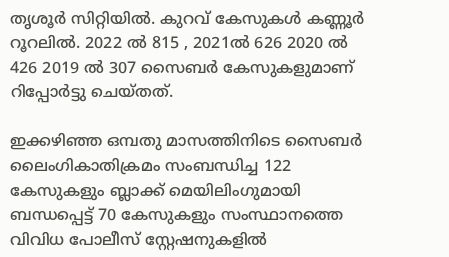തൃശൂർ സിറ്റിയിൽ. കുറവ് കേസുകൾ കണ്ണൂർ റൂറലിൽ. 2022 ൽ 815 , 2021ൽ 626 2020 ൽ 426 2019 ൽ 307 സൈബർ കേസുകളുമാണ് റിപ്പോർട്ടു ചെയ്തത്.

ഇക്കഴിഞ്ഞ ഒമ്പതു മാസത്തിനിടെ സൈബർ ലൈംഗികാതിക്രമം സംബന്ധിച്ച 122 കേസുകളും ബ്ലാക്ക് മെയിലിംഗുമായി ബന്ധപ്പെട്ട് 70 കേസുകളും സംസ്ഥാനത്തെ വിവിധ പോലീസ് സ്റ്റേഷനുകളിൽ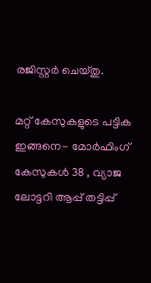രജിസ്റ്റർ ചെയ്തു.

മറ്റ് കേസുകളുടെ പട്ടിക ഇങ്ങനെ- മോർഫിംഗ് കേസുകൾ 38 , വ്യാജ ലോട്ടറി ആപ്പ് തട്ടിപ്പ്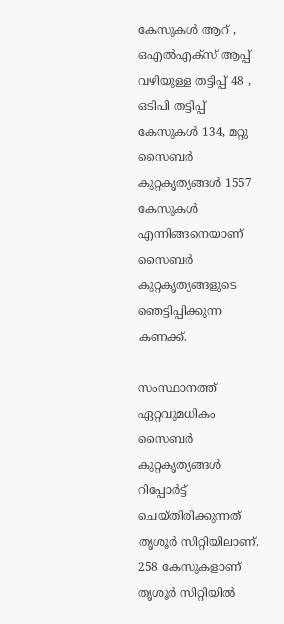കേസുകൾ ആറ് , ഒഎൽഎക്സ് ആപ്പ് വഴിയുള്ള തട്ടിപ്പ് 48 , ഒടിപി തട്ടിപ്പ് കേസുകൾ 134, മറ്റു സൈബർ കുറ്റകൃത്യങ്ങൾ 1557 കേസുകൾ എന്നിങ്ങനെയാണ് സൈബർ കുറ്റകൃത്യങ്ങളുടെ ഞെട്ടിപ്പിക്കുന്ന കണക്ക്.

സംസ്ഥാനത്ത് ഏറ്റവുമധികം സൈബർ കുറ്റകൃത്യങ്ങൾ റിപ്പോർട്ട് ചെയ്തിരിക്കുന്നത് തൃശൂർ സിറ്റിയിലാണ്. 258 കേസുകളാണ് തൃശൂർ സിറ്റിയിൽ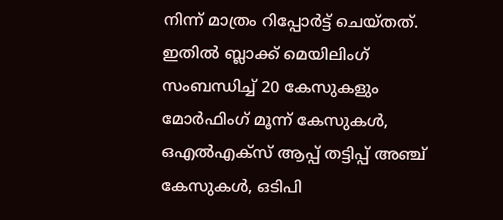നിന്ന് മാത്രം റിപ്പോർട്ട് ചെയ്തത്. ഇതിൽ ബ്ലാക്ക് മെയിലിംഗ് സംബന്ധിച്ച് 20 കേസുകളും മോർഫിംഗ് മൂന്ന് കേസുകൾ, ഒഎൽഎക്സ് ആപ്പ് തട്ടിപ്പ് അഞ്ച് കേസുകൾ, ഒടിപി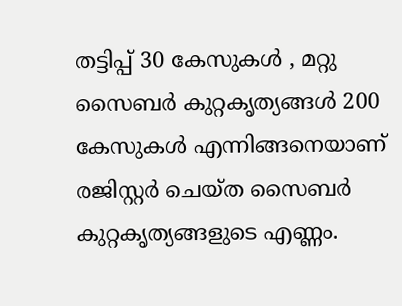തട്ടിപ്പ് 30 കേസുകൾ , മറ്റു സൈബർ കുറ്റകൃത്യങ്ങൾ 200 കേസുകൾ എന്നിങ്ങനെയാണ് രജിസ്റ്റർ ചെയ്ത സൈബർ കുറ്റകൃത്യങ്ങളുടെ എണ്ണം.